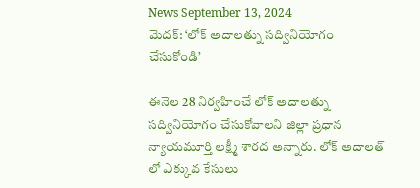News September 13, 2024
మెదక్: ‘లోక్ అదాలత్ను సద్వినియోగం చేసుకోండి’

ఈనెల 28 నిర్వహించే లోక్ అదాలత్ను సద్వినియోగం చేసుకోవాలని జిల్లా ప్రధాన న్యాయమూర్తి లక్ష్మీ శారద అన్నారు. లోక్ అదాలత్ లో ఎక్కువ కేసులు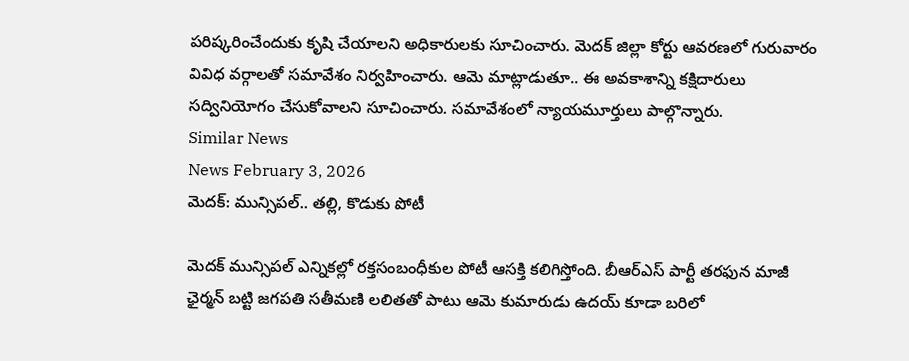పరిష్కరించేందుకు కృషి చేయాలని అధికారులకు సూచించారు. మెదక్ జిల్లా కోర్టు ఆవరణలో గురువారం వివిధ వర్గాలతో సమావేశం నిర్వహించారు. ఆమె మాట్లాడుతూ.. ఈ అవకాశాన్ని కక్షిదారులు సద్వినియోగం చేసుకోవాలని సూచించారు. సమావేశంలో న్యాయమూర్తులు పాల్గొన్నారు.
Similar News
News February 3, 2026
మెదక్: మున్సిపల్.. తల్లి, కొడుకు పోటీ

మెదక్ మున్సిపల్ ఎన్నికల్లో రక్తసంబంధీకుల పోటీ ఆసక్తి కలిగిస్తోంది. బీఆర్ఎస్ పార్టీ తరఫున మాజీ ఛైర్మన్ బట్టి జగపతి సతీమణి లలితతో పాటు ఆమె కుమారుడు ఉదయ్ కూడా బరిలో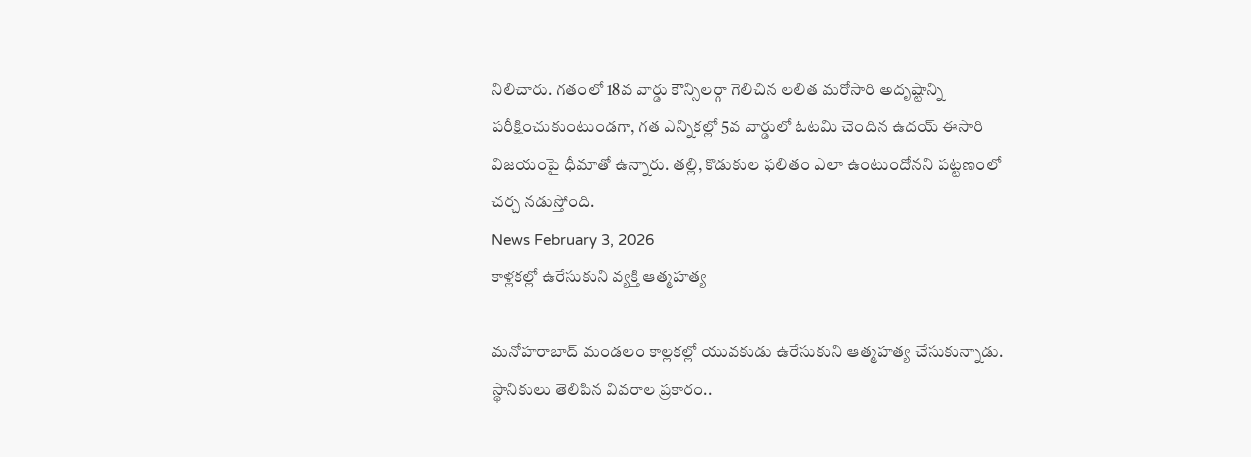నిలిచారు. గతంలో 18వ వార్డు కౌన్సిలర్గా గెలిచిన లలిత మరోసారి అదృష్టాన్ని పరీక్షించుకుంటుండగా, గత ఎన్నికల్లో 5వ వార్డులో ఓటమి చెందిన ఉదయ్ ఈసారి విజయంపై ధీమాతో ఉన్నారు. తల్లి, కొడుకుల ఫలితం ఎలా ఉంటుందోనని పట్టణంలో చర్చ నడుస్తోంది.
News February 3, 2026
కాళ్లకల్లో ఉరేసుకుని వ్యక్తి ఆత్మహత్య

మనోహరాబాద్ మండలం కాల్లకల్లో యువకుడు ఉరేసుకుని ఆత్మహత్య చేసుకున్నాడు. స్థానికులు తెలిపిన వివరాల ప్రకారం..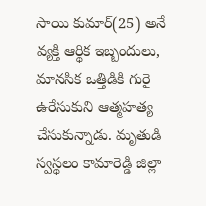సాయి కుమార్(25) అనే వ్యక్తి ఆర్థిక ఇబ్బందులు, మానసిక ఒత్తిడికి గురై ఉరేసుకుని ఆత్మహత్య చేసుకున్నాడు. మృతుడి స్వస్థలం కామారెడ్డి జిల్లా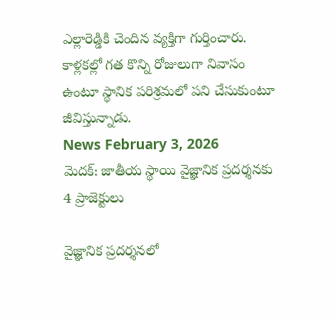ఎల్లారెడ్డికి చెందిన వ్యక్తిగా గుర్తించారు. కాళ్లకల్లో గత కొన్ని రోజులుగా నివాసం ఉంటూ స్థానిక పరిశ్రమలో పని చేసుకుంటూ జీవిస్తున్నాడు.
News February 3, 2026
మెదక్: జాతీయ స్థాయి వైజ్ఞానిక ప్రదర్శనకు 4 ప్రాజెక్టులు

వైజ్ఞానిక ప్రదర్శనలో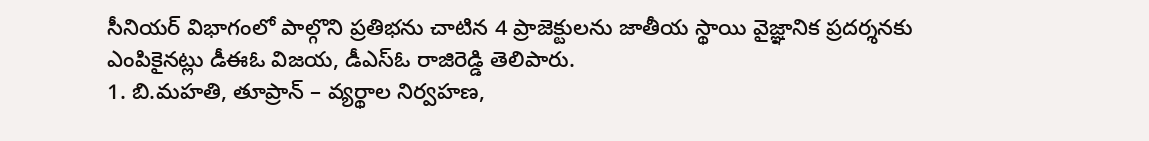సీనియర్ విభాగంలో పాల్గొని ప్రతిభను చాటిన 4 ప్రాజెక్టులను జాతీయ స్థాయి వైజ్ఞానిక ప్రదర్శనకు ఎంపికైనట్లు డీఈఓ విజయ, డీఎస్ఓ రాజిరెడ్డి తెలిపారు.
1. బి.మహతి, తూప్రాన్ – వ్యర్థాల నిర్వహణ,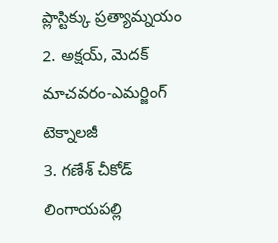ప్లాస్టిక్కు ప్రత్యామ్నయం
2. అక్షయ్, మెదక్ మాచవరం-ఎమర్జింగ్ టెక్నాలజీ
3. గణేశ్ చీకోడ్ లింగాయపల్లి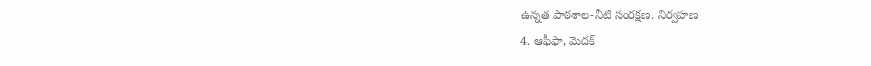ఉన్నత పాఠశాల-నీటి సంరక్షణ. నిర్వహణ
4. ఆఫీఫా, మెదక్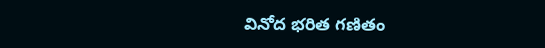వినోద భరిత గణితం